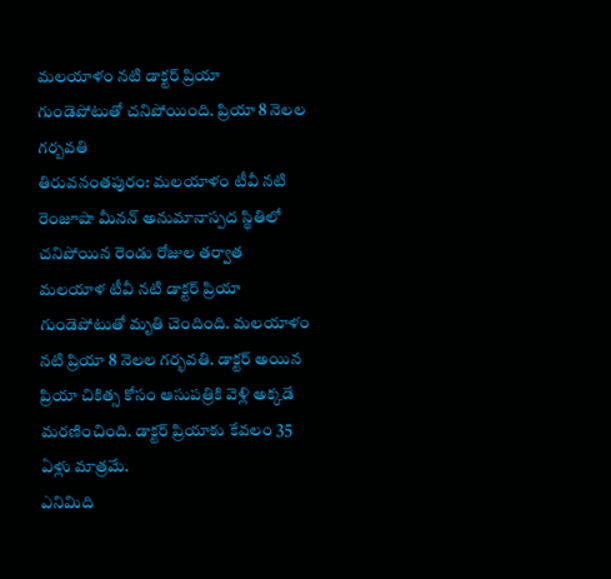మలయాళం నటి డాక్టర్ ప్రియా గుండెపోటుతో చనిపోయింది. ప్రియా 8 నెలల గర్బవతి
తిరువనంతపురం: మలయాళం టీవీ నటి రెంజూషా మీనన్ అనుమానాస్పద స్థితిలో చనిపోయిన రెండు రోజుల తర్వాత మలయాళ టీవీ నటి డాక్టర్ ప్రియా గుండెపోటుతో మృతి చెందింది. మలయాళం నటి ప్రియా 8 నెలల గర్భవతి. డాక్టర్ అయిన ప్రియా చికిత్స కోసం ఆసుపత్రికి వెళ్లి అక్కడే మరణించింది. డాక్టర్ ప్రియాకు కేవలం 35 ఏళ్లు మాత్రమే.
ఎనిమిది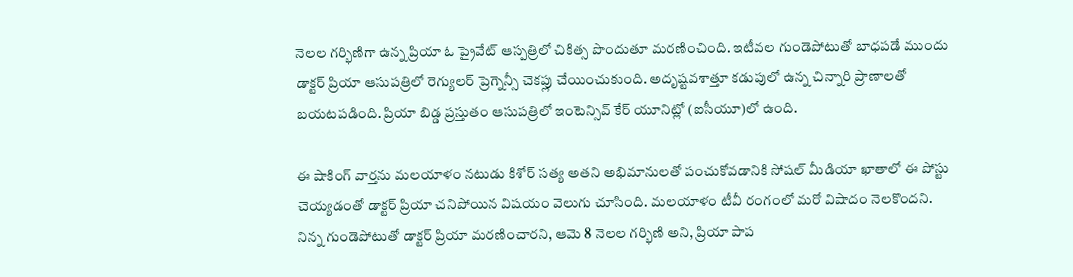నెలల గర్భిణిగా ఉన్న ప్రియా ఓ ప్రైవేట్ ఆస్పత్రిలో చికిత్స పొందుతూ మరణించింది. ఇటీవల గుండెపోటుతో బాధపడే ముందు డాక్టర్ ప్రియా ఆసుపత్రిలో రెగ్యులర్ ప్రెగ్నెన్సీ చెకప్లు చేయించుకుంది. అదృష్టవశాత్తూ కడుపులో ఉన్న చిన్నారి ప్రాణాలతో బయటపడింది. ప్రియా బిడ్డ ప్రస్తుతం ఆసుపత్రిలో ఇంటెన్సివ్ కేర్ యూనిట్లో (ఐసీయూ)లో ఉంది.

ఈ షాకింగ్ వార్తను మలయాళం నటుడు కిశోర్ సత్య అతని అభిమానులతో పంచుకోవడానికి సోషల్ మీడియా ఖాతాలో ఈ పోస్టు చెయ్యడంతో డాక్టర్ ప్రియా చనిపోయిన విషయం వెలుగు చూసింది. మలయాళం టీవీ రంగంలో మరో విషాదం నెలకొందని. నిన్న గుండెపోటుతో డాక్టర్ ప్రియా మరణించారని, ఆమె 8 నెలల గర్భిణి అని, ప్రియా పాప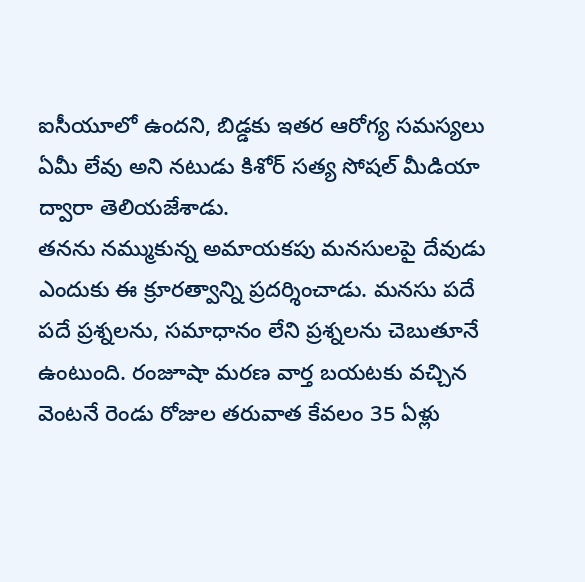ఐసీయూలో ఉందని, బిడ్డకు ఇతర ఆరోగ్య సమస్యలు ఏమీ లేవు అని నటుడు కిశోర్ సత్య సోషల్ మీడియా ద్వారా తెలియజేశాడు.
తనను నమ్ముకున్న అమాయకపు మనసులపై దేవుడు ఎందుకు ఈ క్రూరత్వాన్ని ప్రదర్శించాడు. మనసు పదే పదే ప్రశ్నలను, సమాధానం లేని ప్రశ్నలను చెబుతూనే ఉంటుంది. రంజూషా మరణ వార్త బయటకు వచ్చిన వెంటనే రెండు రోజుల తరువాత కేవలం 35 ఏళ్లు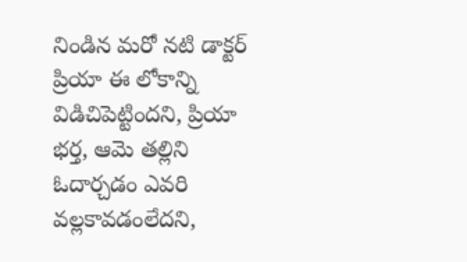నిండిన మరో నటి డాక్టర్ ప్రియా ఈ లోకాన్ని విడిచిపెట్టిందని, ప్రియా భర్త, ఆమె తల్లిని ఓదార్చడం ఎవరి వల్లకావడంలేదని,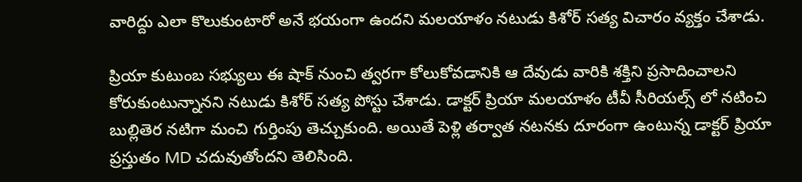వారిద్దు ఎలా కొలుకుంటారో అనే భయంగా ఉందని మలయాళం నటుడు కిశోర్ సత్య విచారం వ్యక్తం చేశాడు.

ప్రియా కుటుంబ సభ్యులు ఈ షాక్ నుంచి త్వరగా కోలుకోవడానికి ఆ దేవుడు వారికి శక్తిని ప్రసాదించాలని కోరుకుంటున్నానని నటుడు కిశోర్ సత్య పోస్టు చేశాడు. డాక్టర్ ప్రియా మలయాళం టీవీ సీరియల్స్ లో నటించి బుల్లితెర నటిగా మంచి గుర్తింపు తెచ్చుకుంది. అయితే పెళ్లి తర్వాత నటనకు దూరంగా ఉంటున్న డాక్టర్ ప్రియా ప్రస్తుతం MD చదువుతోందని తెలిసింది.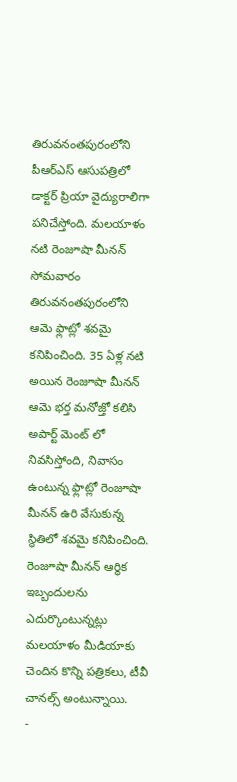తిరువనంతపురంలోని పీఆర్ఎస్ ఆసుపత్రిలో డాక్టర్ ప్రియా వైద్యురాలిగా పనిచేస్తోంది. మలయాళం నటి రెంజూషా మీనన్ సోమవారం తిరువనంతపురంలోని ఆమె ఫ్లాట్లో శవమై కనిపించింది. 35 ఏళ్ల నటి అయిన రెంజూషా మీనన్ ఆమె భర్త మనోజ్తో కలిసి అపార్ట్ మెంట్ లో నివసిస్తోంది, నివాసం ఉంటున్న ఫ్లాట్లో రెంజూషా మీనన్ ఉరి వేసుకున్న స్థితిలో శవమై కనిపించింది. రెంజూషా మీనన్ ఆర్థిక ఇబ్బందులను ఎదుర్కొంటున్నట్లు మలయాళం మీడియాకు చెందిన కొన్ని పత్రికలు, టీవీ చానల్స్ అంటున్నాయి.
-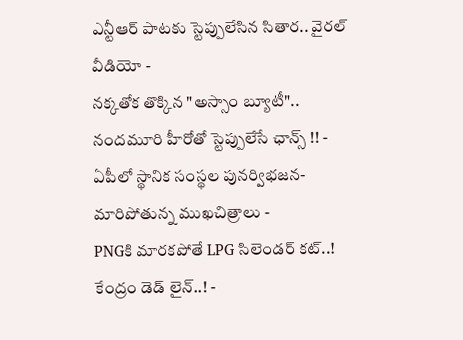ఎన్టీఆర్ పాటకు స్టెప్పులేసిన సితార.. వైరల్ వీడియో -
నక్కతోక తొక్కిన "అస్సాం బ్యూటీ".. నందమూరి హీరోతో స్టెప్పులేసే ఛాన్స్ !! -
ఏపీలో స్థానిక సంస్థల పునర్విభజన- మారిపోతున్న ముఖచిత్రాలు -
PNGకి మారకపోతే LPG సిలెండర్ కట్..! కేంద్రం డెడ్ లైన్..! -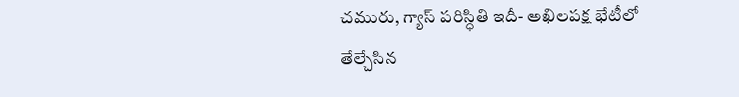చమురు, గ్యాస్ పరిస్ధితి ఇదీ- అఖిలపక్ష భేటీలో తేల్చేసిన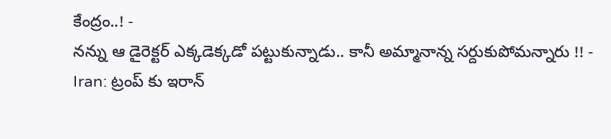కేంద్రం..! -
నన్ను ఆ డైరెక్టర్ ఎక్కడెక్కడో పట్టుకున్నాడు.. కానీ అమ్మానాన్న సర్దుకుపోమన్నారు !! -
Iran: ట్రంప్ కు ఇరాన్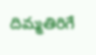దిమ్మతిరిగే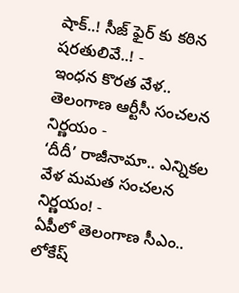షాక్..! సీజ్ ఫైర్ కు కఠిన షరతులివే..! -
ఇంధన కొరత వేళ.. తెలంగాణ ఆర్టీసీ సంచలన నిర్ణయం -
‘దీదీ’ రాజీనామా.. ఎన్నికల వేళ మమత సంచలన నిర్ణయం! -
ఏపీలో తెలంగాణ సీఎం.. లోకేష్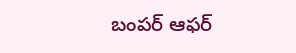బంపర్ ఆఫర్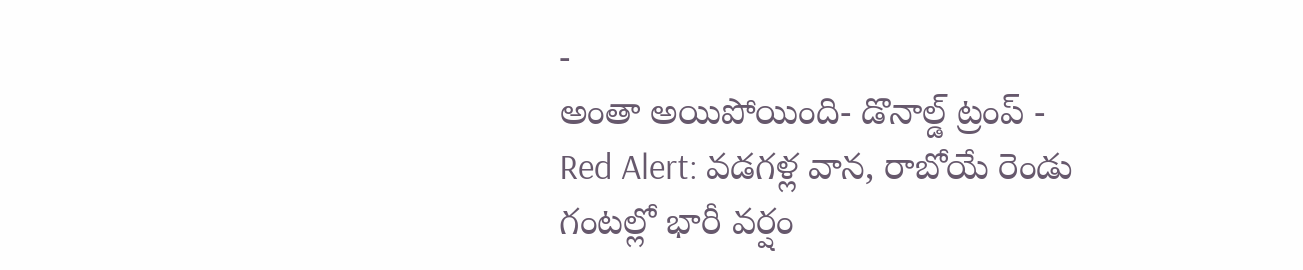-
అంతా అయిపోయింది- డొనాల్డ్ ట్రంప్ -
Red Alert: వడగళ్ల వాన, రాబోయే రెండు గంటల్లో భారీ వర్షం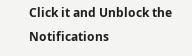Click it and Unblock the Notifications